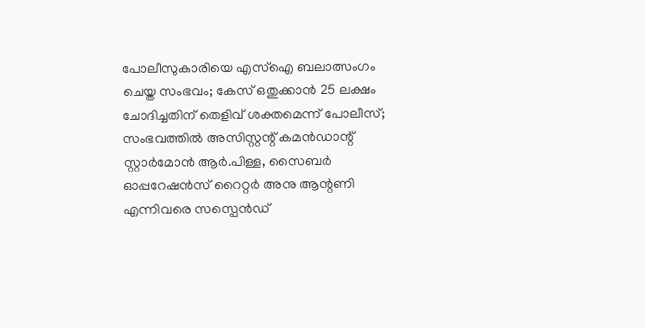പോലീസുകാരിയെ എസ്ഐ ബലാത്സംഗം ചെയ്ത സംഭവം; കേസ് ഒതുക്കാൻ 25 ലക്ഷം ചോദിച്ചതിന് തെളിവ് ശക്തമെന്ന് പോലീസ്; സംഭവത്തിൽ അസിസ്റ്റന്റ് കമൻഡാന്റ് സ്റ്റാർമോൻ ആർ.പിള്ള, സൈബർ ഓപ്പറേഷൻസ് റൈറ്റർ അനു ആന്റണി എന്നിവരെ സസ്പെൻഡ്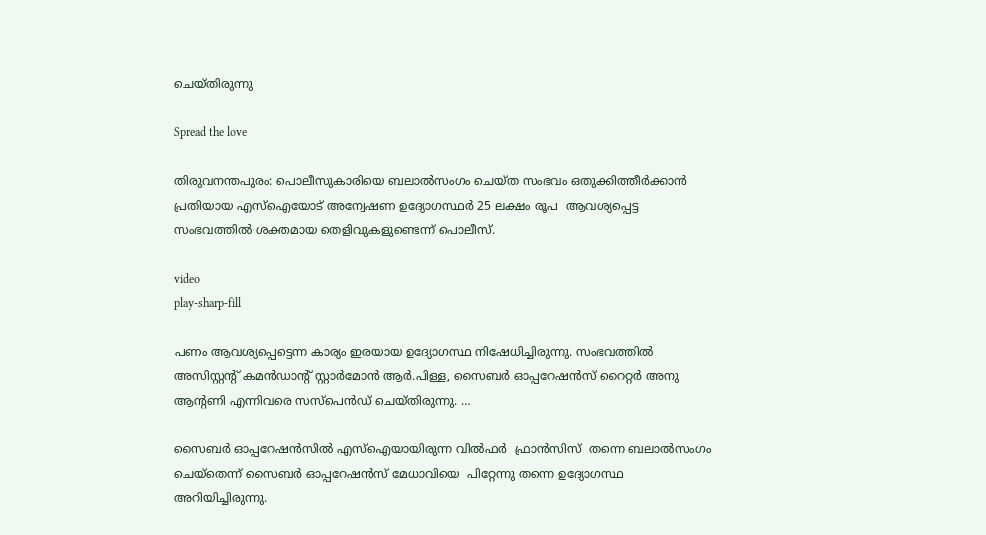ചെയ്തിരുന്നു

Spread the love

തിരുവനന്തപുരം: പൊലീസുകാരിയെ ബലാൽസംഗം ചെയ്ത സംഭവം ഒതുക്കിത്തീർക്കാൻ  പ്രതിയായ എസ്ഐയോട് അന്വേഷണ ഉദ്യോഗസ്ഥർ 25 ലക്ഷം രൂപ  ആവശ്യപ്പെട്ട സംഭവത്തിൽ ശക്തമായ തെളിവുകളുണ്ടെന്ന് പൊലീസ്.

video
play-sharp-fill

പണം ആവശ്യപ്പെട്ടെന്ന കാര്യം ഇരയായ ഉദ്യോഗസ്ഥ നിഷേധിച്ചിരുന്നു. സംഭവത്തിൽ അസിസ്റ്റന്റ് കമൻഡാന്റ് സ്റ്റാർമോൻ ആർ.പിള്ള, സൈബർ ഓപ്പറേഷൻസ് റൈറ്റർ അനു ആന്റണി എന്നിവരെ സസ്പെൻഡ് ചെയ്തിരുന്നു. …

സൈബർ ഓപ്പറേഷൻസിൽ എസ്ഐയായിരുന്ന വിൽഫർ  ഫ്രാൻസിസ്  തന്നെ ബലാൽസംഗം ചെയ്തെന്ന് സൈബർ ഓപ്പറേഷൻസ് മേധാവിയെ  പിറ്റേന്നു തന്നെ ഉദ്യോഗസ്ഥ അറിയിച്ചിരുന്നു.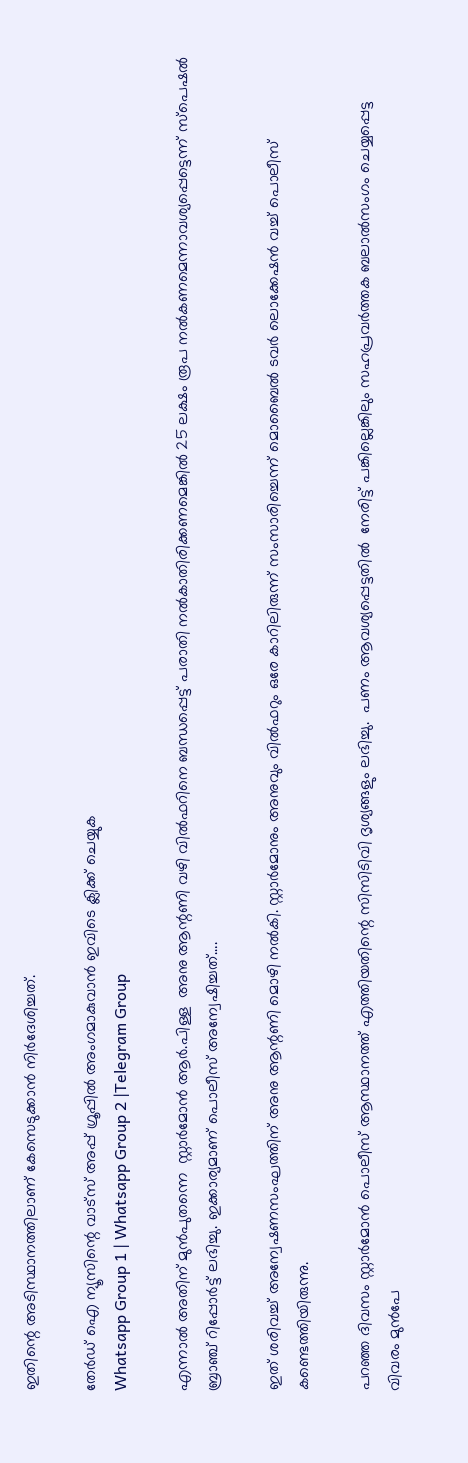ഇതിന്റെ അടിസ്ഥാനത്തിലാണ് കേസെടുക്കാൻ നിർദേശിച്ചത്.

തേർഡ് ഐ ന്യൂസിന്റെ വാട്സ് അപ്പ് ഗ്രൂപ്പിൽ അംഗമാകുവാൻ ഇവിടെ ക്ലിക്ക് ചെയ്യുക
Whatsapp Group 1 | Whatsapp Group 2 |Telegram Group

എന്നാൽ അതിന് മുൻപുതന്നെ  സ്റ്റാർമോൻ ആർ.പിള്ള  അനു ആന്റണി വഴി വിൽഫറിനെ ബന്ധപ്പെട്ട് പരാതി നൽകാതിരിക്കണമെങ്കിൽ 25 ലക്ഷം രൂപ നൽകണമെന്നാവശ്യപ്പെട്ടെന്ന് സ്പെഷൽ ബ്രാഞ്ച് റിപ്പോർട്ട് ലഭിച്ചു. ഇക്കാര്യമാണ് പൊലീസ് അന്വേഷിച്ചത്….

ഇത് ശരിവച്ച് അന്വേഷണസംഘത്തിന് അനു ആന്റണി മൊഴി നൽകി. സ്റ്റാർമോനും അനുവും വിൽഫറും ഒരേ കാറിലിരുന്ന് സംസാരിച്ചെന്ന് മൊബൈൽ ടവർ ലൊക്കേഷൻ വച്ച് പൊലീസ് കണ്ടെത്തിയിരുന്നു.

പറഞ്ഞ ദിവസം സ്റ്റാർമോൻ പൊലീസ് ആസ്ഥാനത്ത് എത്തിയതിന്റെ സിസിടിവി ദൃശ്യങ്ങളും ലഭിച്ചു.  പണം ആവശ്യപ്പെട്ടതിൽ  നേരിട്ട് പങ്കില്ലെങ്കിലും സഹപ്രവർത്തക ബലാൽസംഗം ചെയ്യപ്പെട്ട വിവരം മുൻപേ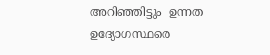അറിഞ്ഞിട്ടും  ഉന്നത ഉദ്യോഗസ്ഥരെ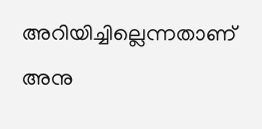അറിയിച്ചില്ലെന്നതാണ് അനു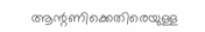ആന്റണിക്കെതിരെയുള്ള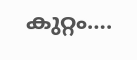കുറ്റം….